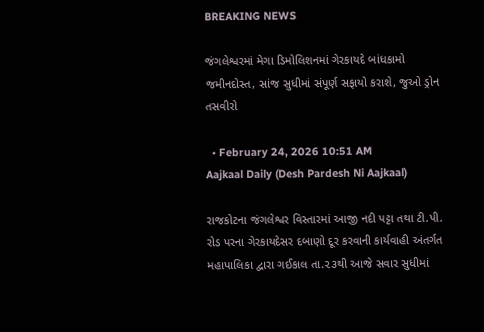BREAKING NEWS

જંગલેશ્વરમાં મેગા ડિમોલિશનમાં ગેરકાયદે બાંધકામો જમીનદોસ્ત, સાંજ સુધીમાં સંપૂર્ણ સફાયો કરાશે, જુઓ ડ્રોન તસવીરો

  • February 24, 2026 10:51 AM
Aajkaal Daily (Desh Pardesh Ni Aajkaal)

રાજકોટના જંગલેશ્વર વિસ્તારમાં આજી નદી પટ્ટા તથા ટી.પી. રોડ પરના ગેરકાયદેસર દબાણો દૂર કરવાની કાર્યવાહી અંતર્ગત મહાપાલિકા દ્વારા ગઈકાલ તા.૨૩થી આજે સવાર સુધીમાં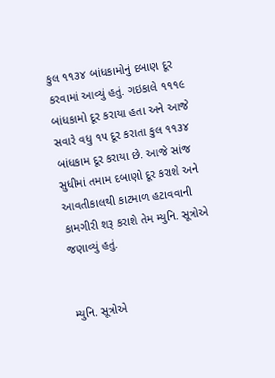કુલ ૧૧૩૪ બાંધકામોનું દબાણ દૂર કરવામાં આવ્યું હતું. ગઇકાલે ૧૧૧૯ બાંધકામો દૂર કરાયા હતા અને આજે સવારે વધુ ૧૫ દૂર કરાતા કુલ ૧૧૩૪ બાંધકામ દૂર કરાયા છે. આજે સાંજ સુધીમાં તમામ દબાણો દૂર કરાશે અને આવતીકાલથી કાટમાળ હટાવવાની કામગીરી શરૂ કરાશે તેમ મ્યુનિ. સૂત્રોએ જણાવ્યું હતું.


મ્યુનિ. સૂત્રોએ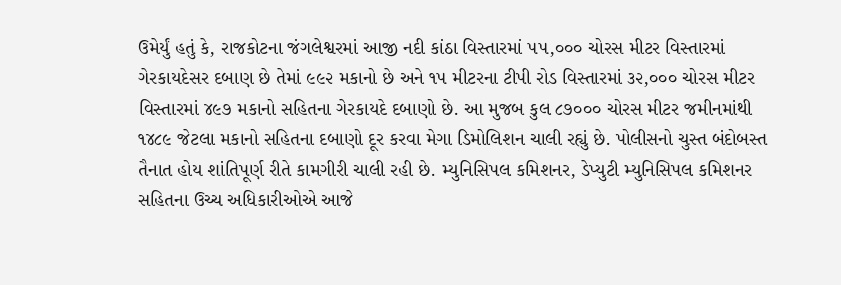ઉમેર્યું હતું કે, રાજકોટના જંગલેશ્વરમાં આજી નદી કાંઠા વિસ્તારમાં ૫૫,૦૦૦ ચોરસ મીટર વિસ્તારમાં ગેરકાયદેસર દબાણ છે તેમાં ૯૯૨ મકાનો છે અને ૧૫ મીટરના ટીપી રોડ વિસ્તારમાં ૩૨,૦૦૦ ચોરસ મીટર વિસ્તારમાં ૪૯૭ મકાનો સહિતના ગેરકાયદે દબાણો છે. આ મુજબ કુલ ૮૭૦૦૦ ચોરસ મીટર જમીનમાંથી ૧૪૮૯ જેટલા મકાનો સહિતના દબાણો દૂર કરવા મેગા ડિમોલિશન ચાલી રહ્યું છે. પોલીસનો ચુસ્ત બંદોબસ્ત તૈનાત હોય શાંતિપૂર્ણ રીતે કામગીરી ચાલી રહી છે. મ્યુનિસિપલ કમિશનર, ડેપ્યુટી મ્યુનિસિપલ કમિશનર સહિતના ઉચ્ચ અધિકારીઓએ આજે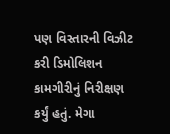પણ વિસ્તારની વિઝીટ કરી ડિમોલિશન કામગીરીનું નિરીક્ષણ કર્યું હતું. મેગા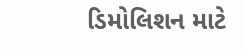ડિમોલિશન માટે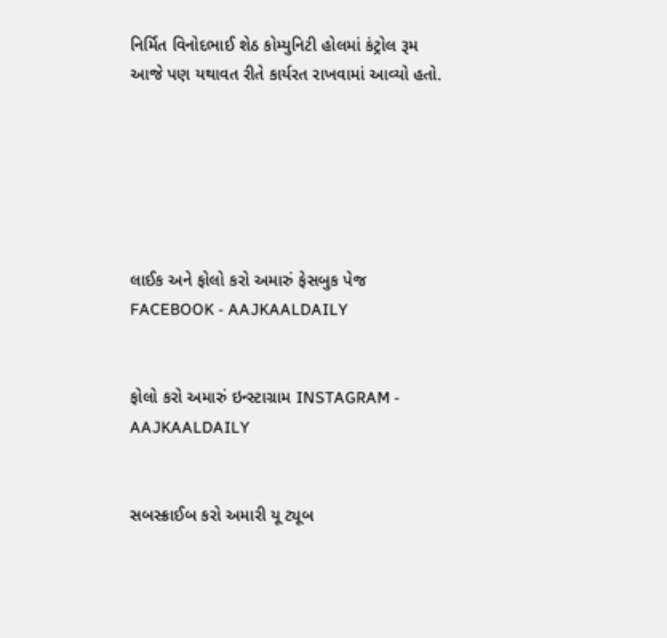નિર્મિત વિનોદભાઈ શેઠ કોમ્યુનિટી હોલમાં કંટ્રોલ રૂમ આજે પણ યથાવત રીતે કાર્યરત રાખવામાં આવ્યો હતો.






લાઈક અને ફોલો કરો અમારું ફેસબુક પેજ FACEBOOK - AAJKAALDAILY


ફોલો કરો અમારું ઇન્સ્ટાગ્રામ INSTAGRAM - AAJKAALDAILY


સબસ્ક્રાઈબ કરો અમારી યૂ ટ્યૂબ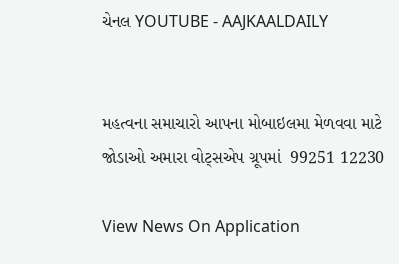ચેનલ YOUTUBE - AAJKAALDAILY


મહત્વના સમાચારો આપના મોબાઇલમા મેળવવા માટે જોડાઓ અમારા વોટ્સએપ ગ્રૂપમાં  99251 12230

View News On Application